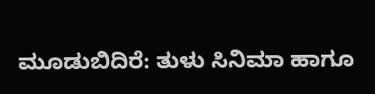ಮೂಡುಬಿದಿರೆ: ತುಳು ಸಿನಿಮಾ ಹಾಗೂ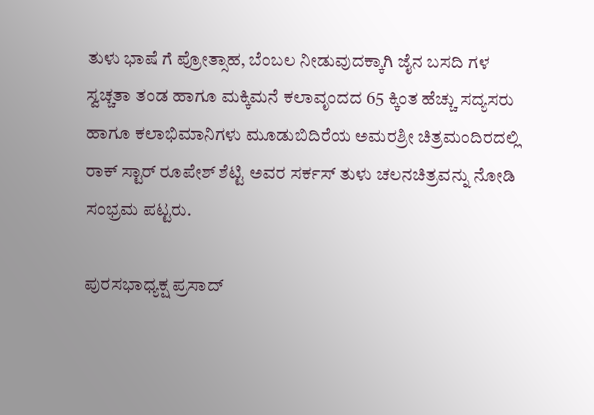ತುಳು ಭಾಷೆ ಗೆ ಪ್ರೋತ್ಸಾಹ, ಬೆಂಬಲ ನೀಡುವುದಕ್ಕಾಗಿ ಜೈನ ಬಸದಿ ಗಳ ಸ್ವಚ್ಚತಾ ತಂಡ ಹಾಗೂ ಮಕ್ಕಿಮನೆ ಕಲಾವೃಂದದ 65 ಕ್ಕಿಂತ ಹೆಚ್ಚು ಸದ್ಯಸರು ಹಾಗೂ ಕಲಾಭಿಮಾನಿಗಳು ಮೂಡುಬಿದಿರೆಯ ಅಮರಶ್ರೀ ಚಿತ್ರಮಂದಿರದಲ್ಲಿ ರಾಕ್ ಸ್ಟಾರ್ ರೂಪೇಶ್ ಶೆಟ್ಟಿ ಅವರ ಸರ್ಕಸ್ ತುಳು ಚಲನಚಿತ್ರವನ್ನು ನೋಡಿ ಸಂಭ್ರಮ ಪಟ್ಟರು.

ಪುರಸಭಾಧ್ಯಕ್ಷ ಪ್ರಸಾದ್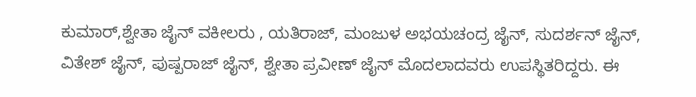ಕುಮಾರ್,ಶ್ವೇತಾ ಜೈನ್ ವಕೀಲರು , ಯತಿರಾಜ್, ಮಂಜುಳ ಅಭಯಚಂದ್ರ ಜೈನ್, ಸುದರ್ಶನ್ ಜೈನ್, ವಿತೇಶ್ ಜೈನ್, ಪುಷ್ಪರಾಜ್ ಜೈನ್, ಶ್ವೇತಾ ಪ್ರವೀಣ್ ಜೈನ್ ಮೊದಲಾದವರು ಉಪಸ್ಥಿತರಿದ್ದರು. ಈ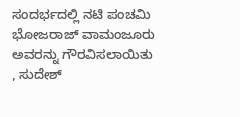ಸಂದರ್ಭದಲ್ಲಿ ನಟಿ ಪಂಚಮಿ ಭೋಜರಾಜ್ ವಾಮಂಜೂರು ಅವರನ್ನು ಗೌರವಿಸಲಾಯಿತು , ಸುದೇಶ್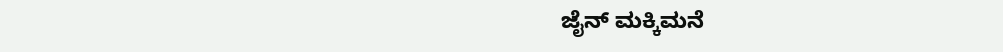ಜೈನ್ ಮಕ್ಕಿಮನೆ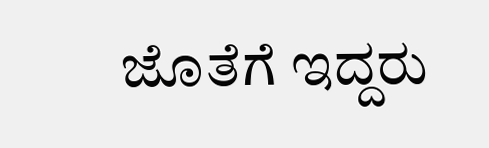ಜೊತೆಗೆ ಇದ್ದರು